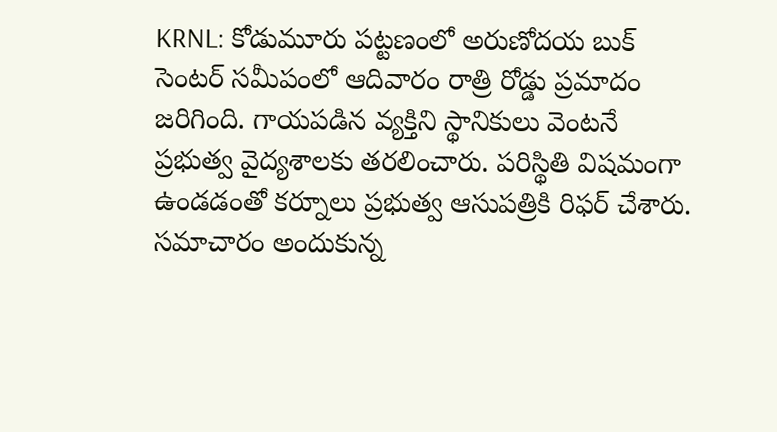KRNL: కోడుమూరు పట్టణంలో అరుణోదయ బుక్ సెంటర్ సమీపంలో ఆదివారం రాత్రి రోడ్డు ప్రమాదం జరిగింది. గాయపడిన వ్యక్తిని స్థానికులు వెంటనే ప్రభుత్వ వైద్యశాలకు తరలించారు. పరిస్థితి విషమంగా ఉండడంతో కర్నూలు ప్రభుత్వ ఆసుపత్రికి రిఫర్ చేశారు. సమాచారం అందుకున్న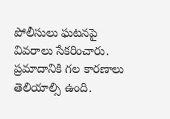పోలీసులు ఘటనపై వివరాలు సేకరించారు. ప్రమాదానికి గల కారణాలు తెలియాల్సి ఉంది.